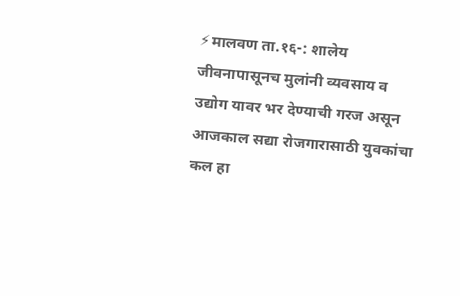⚡मालवण ता.१६-: शालेय जीवनापासूनच मुलांनी व्यवसाय व उद्योग यावर भर देण्याची गरज असून आजकाल सद्या रोजगारासाठी युवकांचा कल हा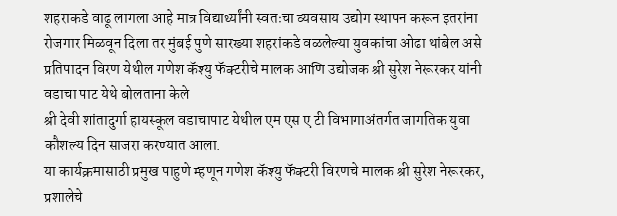शहराकडे वाढू लागला आहे मात्र विद्यार्थ्यांनी स्वतःचा व्यवसाय उद्योग स्थापन करून इतरांना रोजगार मिळवून दिला तर मुंबई पुणे सारख्या शहरांकडे वळलेल्या युवकांचा ओढा थांबेल असे प्रतिपादन विरण येथील गणेश कॅश्यु फॅक्टरीचे मालक आणि उद्योजक श्री सुरेश नेरूरकर यांनी वडाचा पाट येथे बोलताना केले
श्री देवी शांतादुर्गा हायस्कूल वडाचापाट येथील एम एस ए टी विभागाअंतर्गत जागतिक युवा कौशल्य दिन साजरा करण्यात आला.
या कार्यक्रमासाठी प्रमुख पाहुणे म्हणून गणेश कॅश्यु फॅक्टरी विरणचे मालक श्री सुरेश नेरूरकर, प्रशालेचे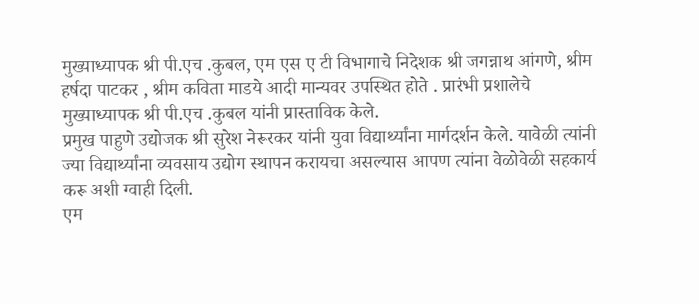मुख्याध्यापक श्री पी.एच .कुबल, एम एस ए टी विभागाचे निदेशक श्री जगन्नाथ आंगणे, श्रीम हर्षदा पाटकर , श्रीम कविता माडये आदी मान्यवर उपस्थित होते . प्रारंभी प्रशालेचे मुख्याध्यापक श्री पी.एच .कुबल यांनी प्रास्ताविक केले.
प्रमुख पाहुणे उद्योजक श्री सुरेश नेरूरकर यांनी युवा विद्यार्थ्यांना मार्गदर्शन केले. यावेळी त्यांनी ज्या विद्यार्थ्यांना व्यवसाय उद्योग स्थापन करायचा असल्यास आपण त्यांना वेळोवेळी सहकार्य करू अशी ग्वाही दिली.
एम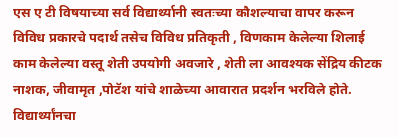एस ए टी विषयाच्या सर्व विद्यार्थ्यानी स्वतःच्या कौशल्याचा वापर करून विविध प्रकारचे पदार्थ तसेच विविध प्रतिकृती , विणकाम केलेल्या शिलाई काम केलेल्या वस्तू शेती उपयोगी अवजारे , शेती ला आवश्यक सेंद्रिय कीटक नाशक, जीवामृत ,पोटॅश यांचे शाळेच्या आवारात प्रदर्शन भरविले होते. विद्यार्थ्यांनचा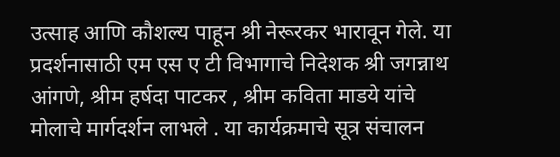उत्साह आणि कौशल्य पाहून श्री नेरूरकर भारावून गेले. या प्रदर्शनासाठी एम एस ए टी विभागाचे निदेशक श्री जगन्नाथ आंगणे, श्रीम हर्षदा पाटकर , श्रीम कविता माडये यांचे मोलाचे मार्गदर्शन लाभले . या कार्यक्रमाचे सूत्र संचालन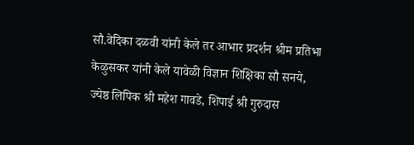सौ.वेदिका दळवी यांनी केले तर आभार प्रदर्शन श्रीम प्रतिभा केळुसकर यांनी केले यावेळी विज्ञान शिक्षिका सौ सनये, ज्येष्ठ लिपिक श्री महेश गावडे, शिपाई श्री गुरुदास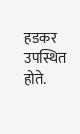हडकर उपस्थित होते.